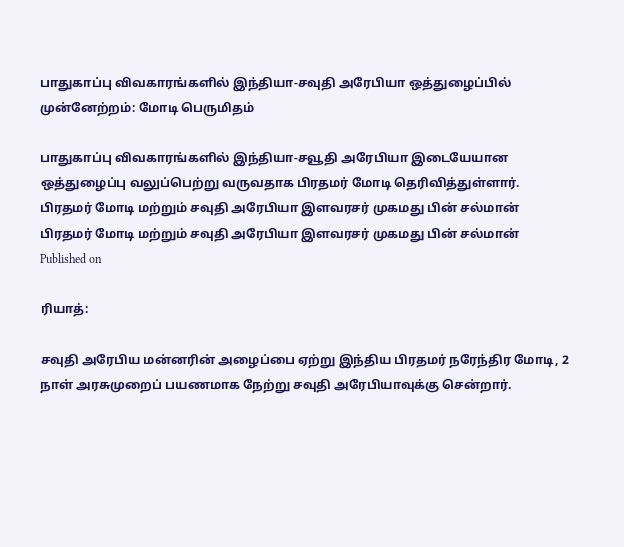பாதுகாப்பு விவகாரங்களில் இந்தியா-சவுதி அரேபியா ஒத்துழைப்பில் முன்னேற்றம்: மோடி பெருமிதம்

பாதுகாப்பு விவகாரங்களில் இந்தியா-சவூதி அரேபியா இடையேயான ஒத்துழைப்பு வலுப்பெற்று வருவதாக பிரதமர் மோடி தெரிவித்துள்ளார்.
பிரதமர் மோடி மற்றும் சவுதி அரேபியா இளவரசர் முகமது பின் சல்மான்
பிரதமர் மோடி மற்றும் சவுதி அரேபியா இளவரசர் முகமது பின் சல்மான்
Published on

ரியாத்:

சவுதி அரேபிய மன்னரின் அழைப்பை ஏற்று இந்திய பிரதமர் நரேந்திர மோடி, 2 நாள் அரசுமுறைப் பயணமாக நேற்று சவுதி அரேபியாவுக்கு சென்றார்.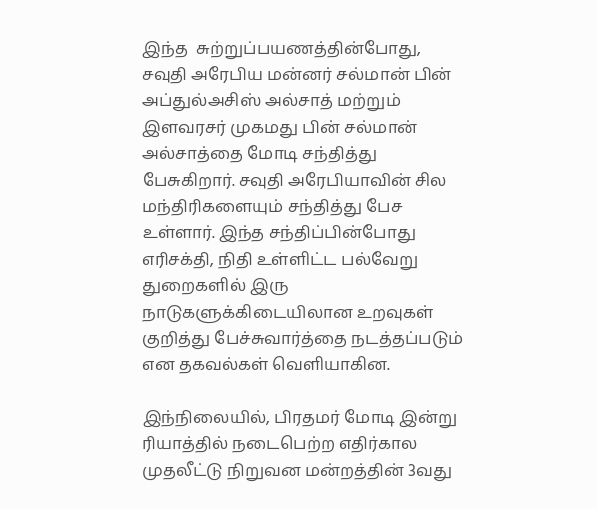இந்த  சுற்றுப்பயணத்தின்போது, சவுதி அரேபிய மன்னர் சல்மான் பின் அப்துல்அசிஸ் அல்சாத் மற்றும் இளவரசர் முகமது பின் சல்மான் அல்சாத்தை மோடி சந்தித்து பேசுகிறார். சவுதி அரேபியாவின் சில மந்திரிகளையும் சந்தித்து பேச உள்ளார். இந்த சந்திப்பின்போது எரிசக்தி, நிதி உள்ளிட்ட பல்வேறு துறைகளில் இரு நாடுகளுக்கிடையிலான உறவுகள் குறித்து பேச்சுவார்த்தை நடத்தப்படும் என தகவல்கள் வெளியாகின.

இந்நிலையில், பிரதமர் மோடி இன்று ரியாத்தில் நடைபெற்ற எதிர்கால முதலீட்டு நிறுவன மன்றத்தின் 3வது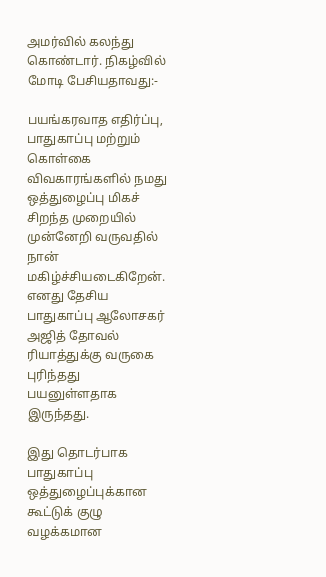அமர்வில் கலந்து கொண்டார். நிகழ்வில் மோடி பேசியதாவது:-

பயங்கரவாத எதிர்ப்பு, பாதுகாப்பு மற்றும் கொள்கை விவகாரங்களில் நமது ஒத்துழைப்பு மிகச் சிறந்த முறையில் முன்னேறி வருவதில் நான் மகிழ்ச்சியடைகிறேன். எனது தேசிய பாதுகாப்பு ஆலோசகர் அஜித் தோவல் ரியாத்துக்கு வருகை புரிந்தது பயனுள்ளதாக இருந்தது.

இது தொடர்பாக பாதுகாப்பு ஒத்துழைப்புக்கான கூட்டுக் குழு வழக்கமான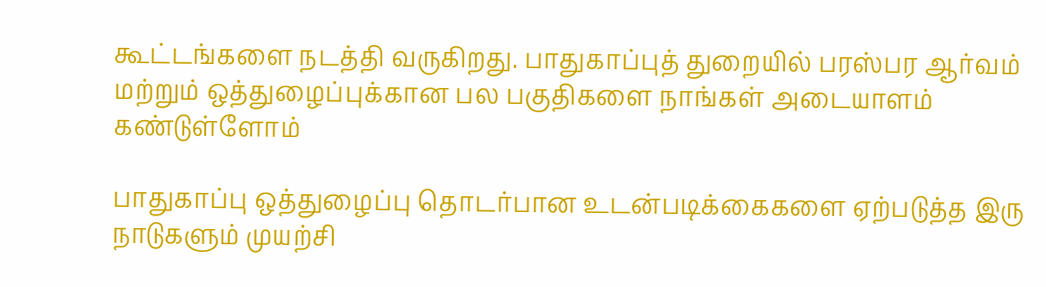கூட்டங்களை நடத்தி வருகிறது. பாதுகாப்புத் துறையில் பரஸ்பர ஆர்வம் மற்றும் ஒத்துழைப்புக்கான பல பகுதிகளை நாங்கள் அடையாளம் கண்டுள்ளோம்

பாதுகாப்பு ஒத்துழைப்பு தொடர்பான உடன்படிக்கைகளை ஏற்படுத்த இரு நாடுகளும் முயற்சி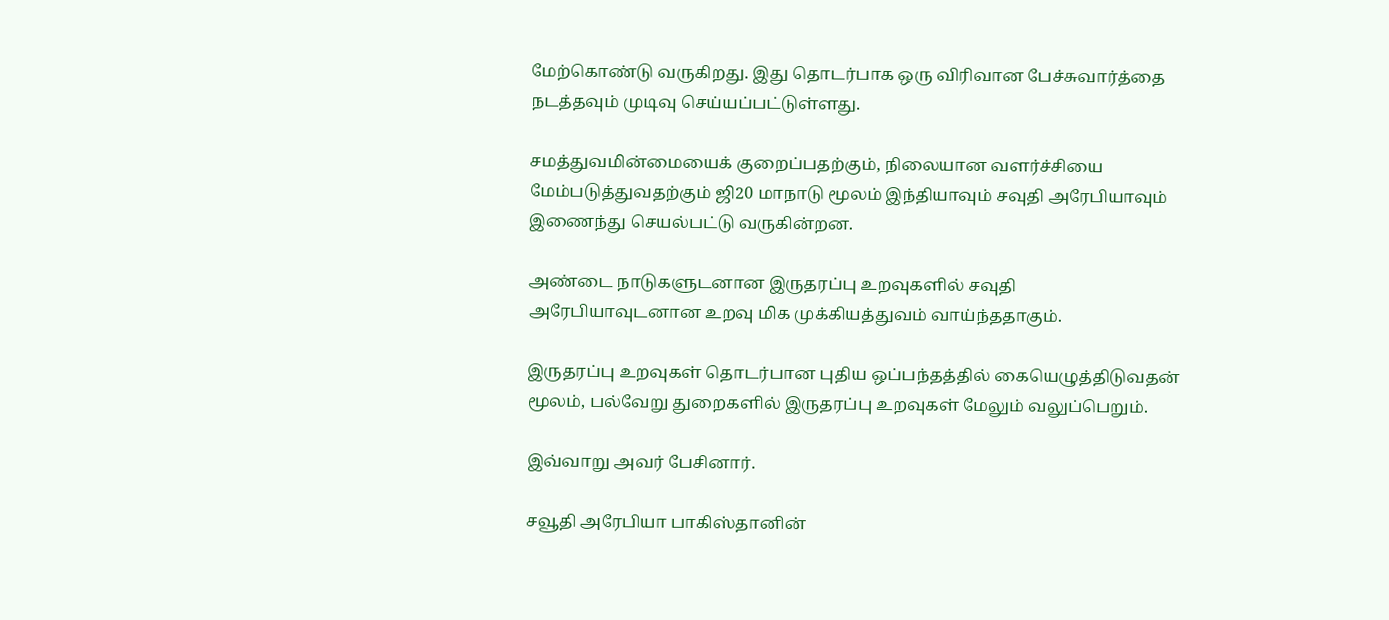மேற்கொண்டு வருகிறது. இது தொடர்பாக ஒரு விரிவான பேச்சுவார்த்தை நடத்தவும் முடிவு செய்யப்பட்டுள்ளது.

சமத்துவமின்மையைக் குறைப்பதற்கும், நிலையான வளர்ச்சியை மேம்படுத்துவதற்கும் ஜி20 மாநாடு மூலம் இந்தியாவும் சவுதி அரேபியாவும் இணைந்து செயல்பட்டு வருகின்றன.

அண்டை நாடுகளுடனான இருதரப்பு உறவுகளில் சவுதி அரேபியாவுடனான உறவு மிக முக்கியத்துவம் வாய்ந்ததாகும்.

இருதரப்பு உறவுகள் தொடர்பான புதிய ஒப்பந்தத்தில் கையெழுத்திடுவதன் மூலம், பல்வேறு துறைகளில் இருதரப்பு உறவுகள் மேலும் வலுப்பெறும்.

இவ்வாறு அவர் பேசினார்.

சவூதி அரேபியா பாகிஸ்தானின்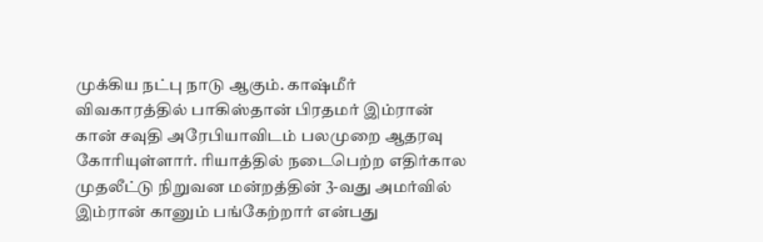முக்கிய நட்பு நாடு ஆகும். காஷ்மீர் விவகாரத்தில் பாகிஸ்தான் பிரதமர் இம்ரான் கான் சவுதி அரேபியாவிடம் பலமுறை ஆதரவு கோரியுள்ளார். ரியாத்தில் நடைபெற்ற எதிர்கால முதலீட்டு நிறுவன மன்றத்தின் 3-வது அமர்வில் இம்ரான் கானும் பங்கேற்றார் என்பது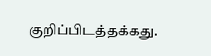குறிப்பிடத்தக்கது.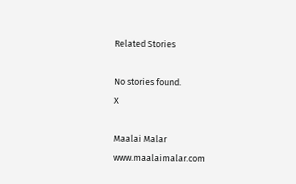Related Stories

No stories found.
X

Maalai Malar
www.maalaimalar.com